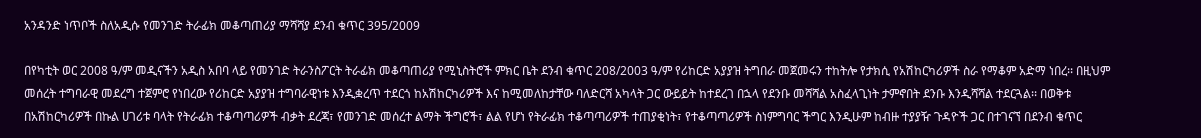አንዳንድ ነጥቦች ስለአዲሱ የመንገድ ትራፊክ መቆጣጠሪያ ማሻሻያ ደንብ ቁጥር 395/2009

በየካቲት ወር 2008 ዓ/ም መዲናችን አዲስ አበባ ላይ የመንገድ ትራንስፖርት ትራፊክ መቆጣጠሪያ የሚኒስትሮች ምክር ቤት ደንብ ቁጥር 208/2003 ዓ/ም የሪከርድ አያያዝ ትግበራ መጀመሩን ተከትሎ የታክሲ የአሽከርካሪዎች ስራ የማቆም አድማ ነበረ፡፡ በዚህም መሰረት ተግባራዊ መደረግ ተጀምሮ የነበረው የሪከርድ አያያዝ ተግባራዊነቱ እንዲቋረጥ ተደርጎ ከአሽከርካሪዎች እና ከሚመለከታቸው ባለድርሻ አካላት ጋር ውይይት ከተደረገ በኋላ የደንቡ መሻሻል አስፈላጊነት ታምኖበት ደንቡ እንዲሻሻል ተደርጓል፡፡ በወቅቱ በአሽከርካሪዎች በኩል ሀገሪቱ ባላት የትራፊክ ተቆጣጣሪዎች ብቃት ደረጃ፣ የመንገድ መሰረተ ልማት ችግሮች፣ ልል የሆነ የትራፊክ ተቆጣጣሪዎች ተጠያቂነት፣ የተቆጣጣሪዎች ስነምግባር ችግር እንዲሁም ከብዙ ተያያዥ ጉዳዮች ጋር በተገናኘ በደንብ ቁጥር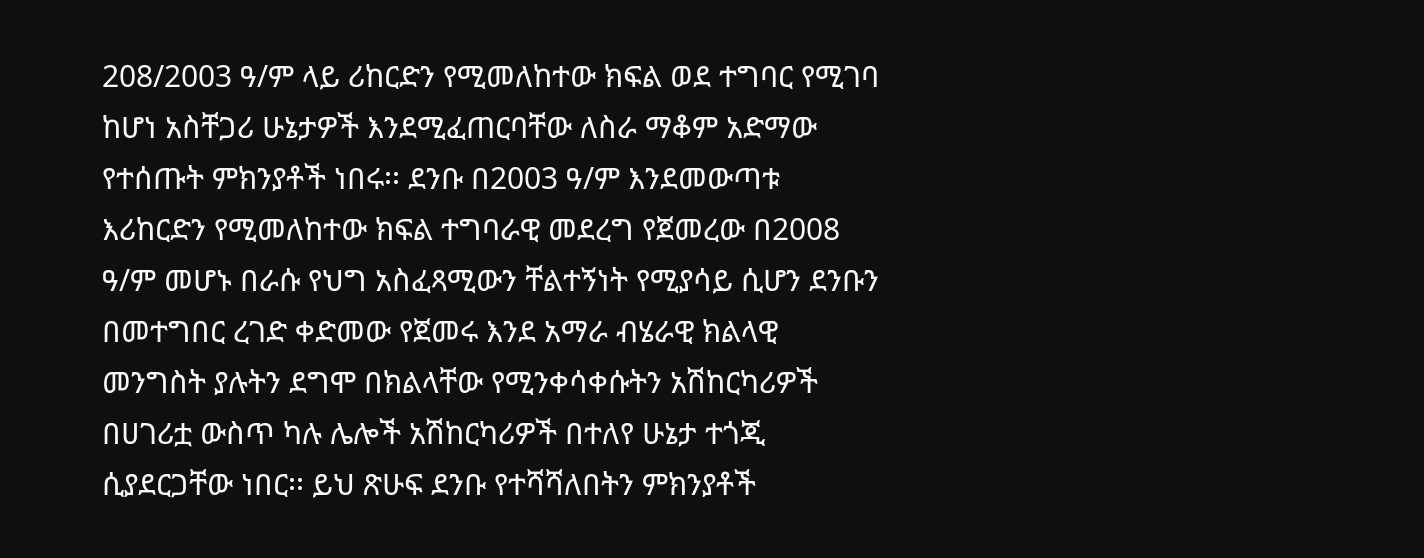208/2003 ዓ/ም ላይ ሪከርድን የሚመለከተው ክፍል ወደ ተግባር የሚገባ ከሆነ አስቸጋሪ ሁኔታዎች እንደሚፈጠርባቸው ለስራ ማቆም አድማው የተሰጡት ምክንያቶች ነበሩ፡፡ ደንቡ በ2003 ዓ/ም እንደመውጣቱ እሪከርድን የሚመለከተው ክፍል ተግባራዊ መደረግ የጀመረው በ2008 ዓ/ም መሆኑ በራሱ የህግ አስፈጻሚውን ቸልተኝነት የሚያሳይ ሲሆን ደንቡን በመተግበር ረገድ ቀድመው የጀመሩ እንደ አማራ ብሄራዊ ክልላዊ መንግስት ያሉትን ደግሞ በክልላቸው የሚንቀሳቀሱትን አሽከርካሪዎች በሀገሪቷ ውስጥ ካሉ ሌሎች አሽከርካሪዎች በተለየ ሁኔታ ተጎጂ ሲያደርጋቸው ነበር፡፡ ይህ ጽሁፍ ደንቡ የተሻሻለበትን ምክንያቶች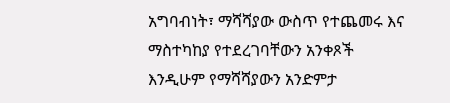አግባብነት፣ ማሻሻያው ውስጥ የተጨመሩ እና ማስተካከያ የተደረገባቸውን አንቀጾች እንዲሁም የማሻሻያውን አንድምታ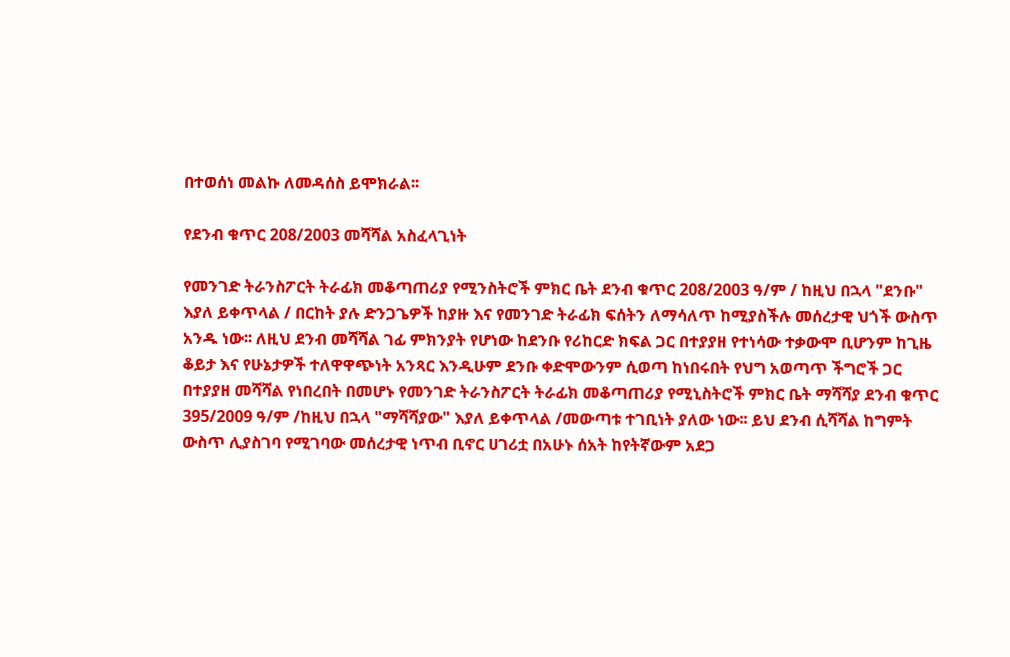በተወሰነ መልኩ ለመዳሰስ ይሞክራል፡፡

የደንብ ቁጥር 208/2003 መሻሻል አስፈላጊነት

የመንገድ ትራንስፖርት ትራፊክ መቆጣጠሪያ የሚንስትሮች ምክር ቤት ደንብ ቁጥር 208/2003 ዓ/ም / ከዚህ በኋላ "ደንቡ" እያለ ይቀጥላል / በርከት ያሉ ድንጋጌዎች ከያዙ እና የመንገድ ትራፊክ ፍሰትን ለማሳለጥ ከሚያስችሉ መሰረታዊ ህጎች ውስጥ አንዱ ነው፡፡ ለዚህ ደንብ መሻሻል ገፊ ምክንያት የሆነው ከደንቡ የሪከርድ ክፍል ጋር በተያያዘ የተነሳው ተቃውሞ ቢሆንም ከጊዜ ቆይታ እና የሁኔታዎች ተለዋዋጭነት አንጻር እንዲሁም ደንቡ ቀድሞውንም ሲወጣ ከነበሩበት የህግ አወጣጥ ችግሮች ጋር በተያያዘ መሻሻል የነበረበት በመሆኑ የመንገድ ትራንስፖርት ትራፊክ መቆጣጠሪያ የሚኒስትሮች ምክር ቤት ማሻሻያ ደንብ ቁጥር 395/2009 ዓ/ም /ከዚህ በኋላ "ማሻሻያው" እያለ ይቀጥላል /መውጣቱ ተገቢነት ያለው ነው፡፡ ይህ ደንብ ሲሻሻል ከግምት ውስጥ ሊያስገባ የሚገባው መሰረታዊ ነጥብ ቢኖር ሀገሪቷ በአሁኑ ሰአት ከየትኛውም አደጋ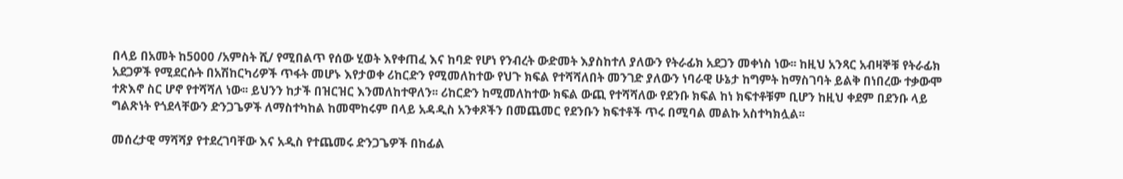በላይ በአመት ከ5000 /አምስት ሺ/ የሚበልጥ የሰው ሂወት እየቀጠፈ እና ከባድ የሆነ የንብረት ውድመት እያስከተለ ያለውን የትራፊክ አደጋን መቀነስ ነው፡፡ ከዚህ አንጻር አብዛኞቹ የትራፊክ አደጋዎች የሚደርሱት በአሽከርካሪዎች ጥፋት መሆኑ እየታወቀ ሪከርድን የሚመለከተው የህጉ ክፍል የተሻሻለበት መንገድ ያለውን ነባራዊ ሁኔታ ከግምት ከማስገባት ይልቅ በነበረው ተቃውሞ ተጽእኖ ስር ሆኖ የተሻሻለ ነው፡፡ ይህንን ከታች በዝርዝር እንመለከተዋለን፡፡ ሪከርድን ከሚመለከተው ክፍል ውጪ የተሻሻለው የደንቡ ክፍል ከነ ክፍተቶቹም ቢሆን ከዚህ ቀደም በደንቡ ላይ ግልጽነት የጎደላቸውን ድንጋጌዎች ለማስተካከል ከመሞከሩም በላይ አዳዲስ አንቀጾችን በመጨመር የደንቡን ክፍተቶች ጥሩ በሚባል መልኩ አስተካክሏል፡፡

መሰረታዊ ማሻሻያ የተደረገባቸው እና አዲስ የተጨመሩ ድንጋጌዎች በከፊል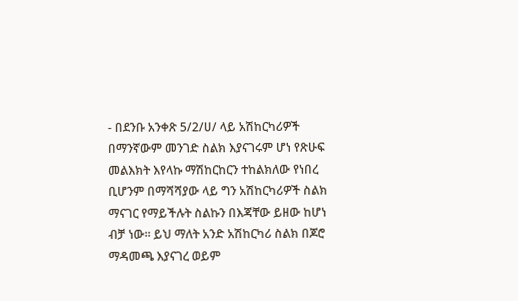- በደንቡ አንቀጽ 5/2/ሀ/ ላይ አሽከርካሪዎች በማንኛውም መንገድ ስልክ እያናገሩም ሆነ የጽሁፍ መልእክት እየላኩ ማሽከርከርን ተከልክለው የነበረ ቢሆንም በማሻሻያው ላይ ግን አሽከርካሪዎች ስልክ ማናገር የማይችሉት ስልኩን በእጃቸው ይዘው ከሆነ ብቻ ነው፡፡ ይህ ማለት አንድ አሽከርካሪ ስልክ በጆሮ ማዳመጫ እያናገረ ወይም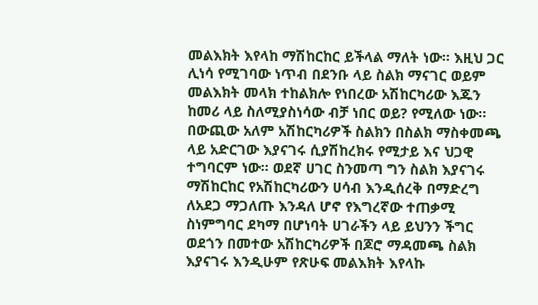መልእክት እየላከ ማሽከርከር ይችላል ማለት ነው፡፡ እዚህ ጋር ሊነሳ የሚገባው ነጥብ በደንቡ ላይ ስልክ ማናገር ወይም መልእክት መላክ ተከልክሎ የነበረው አሽከርካሪው እጁን ከመሪ ላይ ስለሚያስነሳው ብቻ ነበር ወይ? የሚለው ነው፡፡ በውጪው አለም አሽከርካሪዎች ስልክን በስልክ ማስቀመጫ ላይ አድርገው እያናገሩ ሲያሽከረክሩ የሚታይ እና ህጋዊ ተግባርም ነው፡፡ ወደኛ ሀገር ስንመጣ ግን ስልክ እያናገሩ ማሽከርከር የአሽከርካሪውን ሀሳብ እንዲሰረቅ በማድረግ ለአደጋ ማጋለጡ እንዳለ ሆኖ የእግረኛው ተጠቃሚ ስነምግባር ደካማ በሆነባት ሀገራችን ላይ ይህንን ችግር ወደጎን በመተው አሽከርካሪዎች በጆሮ ማዳመጫ ስልክ እያናገሩ እንዲሁም የጽሁፍ መልእክት እየላኩ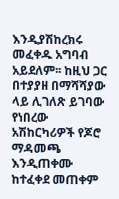እንዲያሽከረክሩ መፈቀዱ አግባብ አይደለም፡፡ ከዚህ ጋር በተያያዘ በማሻሻያው ላይ ሊገለጽ ይገባው የነበረው አሽከርካሪዎች የጆሮ ማዳመጫ እንዲጠቀሙ ከተፈቀደ መጠቀም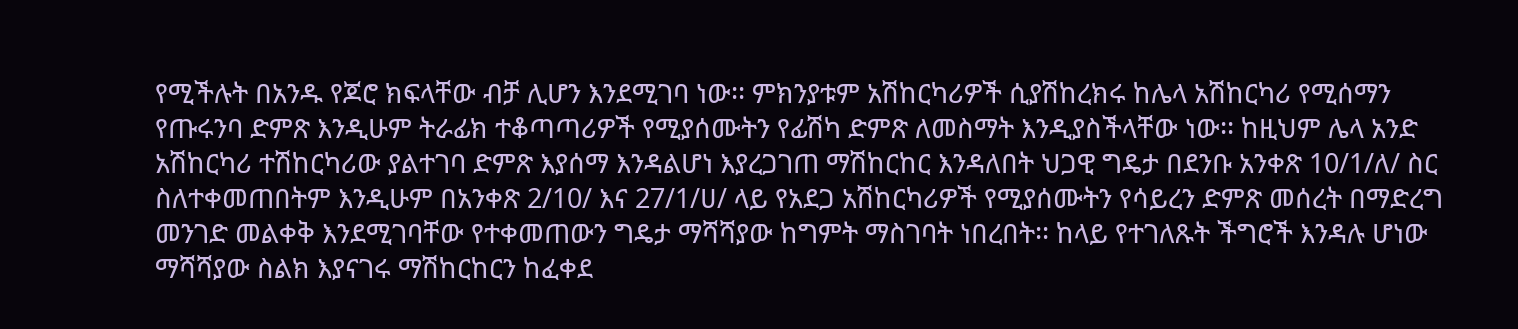የሚችሉት በአንዱ የጆሮ ክፍላቸው ብቻ ሊሆን እንደሚገባ ነው፡፡ ምክንያቱም አሽከርካሪዎች ሲያሽከረክሩ ከሌላ አሽከርካሪ የሚሰማን የጡሩንባ ድምጽ እንዲሁም ትራፊክ ተቆጣጣሪዎች የሚያሰሙትን የፊሽካ ድምጽ ለመስማት እንዲያስችላቸው ነው፡፡ ከዚህም ሌላ አንድ አሽከርካሪ ተሽከርካሪው ያልተገባ ድምጽ እያሰማ እንዳልሆነ እያረጋገጠ ማሽከርከር እንዳለበት ህጋዊ ግዴታ በደንቡ አንቀጽ 10/1/ለ/ ስር ስለተቀመጠበትም እንዲሁም በአንቀጽ 2/10/ እና 27/1/ሀ/ ላይ የአደጋ አሽከርካሪዎች የሚያሰሙትን የሳይረን ድምጽ መሰረት በማድረግ መንገድ መልቀቅ እንደሚገባቸው የተቀመጠውን ግዴታ ማሻሻያው ከግምት ማስገባት ነበረበት፡፡ ከላይ የተገለጹት ችግሮች እንዳሉ ሆነው ማሻሻያው ስልክ እያናገሩ ማሽከርከርን ከፈቀደ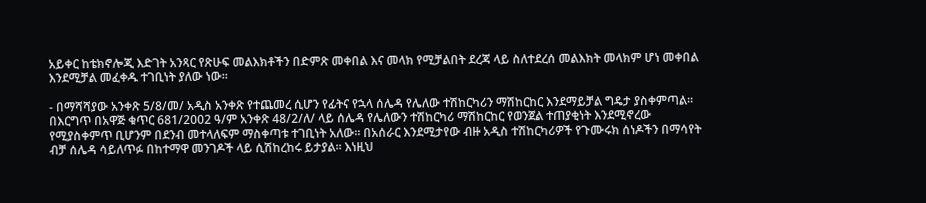አይቀር ከቴክኖሎጂ እድገት አንጻር የጽሁፍ መልእክቶችን በድምጽ መቀበል እና መላክ የሚቻልበት ደረጃ ላይ ስለተደረሰ መልእክት መላክም ሆነ መቀበል እንደሚቻል መፈቀዱ ተገቢነት ያለው ነው፡፡

- በማሻሻያው አንቀጽ 5/8/መ/ አዲስ አንቀጽ የተጨመረ ሲሆን የፊትና የኋላ ሰሌዳ የሌለው ተሽከርካሪን ማሽከርከር እንደማይቻል ግዴታ ያስቀምጣል፡፡ በእርግጥ በአዋጅ ቁጥር 681/2002 ዓ/ም አንቀጽ 48/2/ለ/ ላይ ሰሌዳ የሌለውን ተሽከርካሪ ማሽከርከር የወንጀል ተጠያቂነት እንደሚኖረው የሚያስቀምጥ ቢሆንም በደንብ መተላለፍም ማስቀጣቱ ተገቢነት አለው፡፡ በአሰራር እንደሚታየው ብዙ አዲስ ተሽከርካሪዎች የጉሙሩክ ሰነዶችን በማሳየት ብቻ ሰሌዳ ሳይለጥፉ በከተማዋ መንገዶች ላይ ሲሽከረከሩ ይታያል፡፡ እነዚህ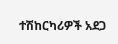ተሽከርካሪዎች አደጋ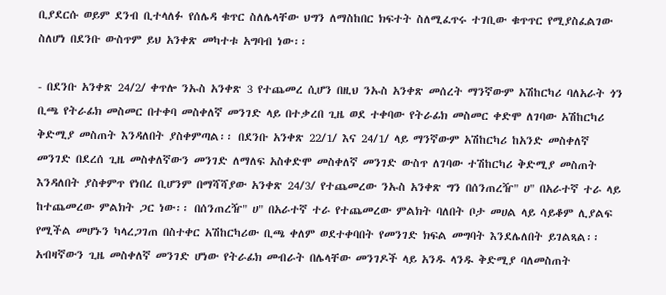ቢያደርሱ ወይም ደንብ ቢተላለፉ የሰሌዳ ቁጥር ስለሌላቸው ህግን ለማስከበር ክፍተት ስለሚፈጥሩ ተገቢው ቁጥጥር የሚያስፈልገው ስለሆነ በደንቡ ውስጥም ይህ አንቀጽ መካተቱ አግባብ ነው፡፡

- በደንቡ አንቀጽ 24/2/ ቀጥሎ ንኡስ አንቀጽ 3 የተጨመረ ሲሆን በዚህ ንኡስ አንቀጽ መሰረት ማንኛውም አሽከርካሪ ባለአራት ጎን ቢጫ የትራፊክ መስመር በተቀባ መስቀለኛ መንገድ ላይ በተቃረበ ጊዜ ወደ ተቀባው የትራፊክ መስመር ቀድሞ ለገባው አሽከርካሪ ቅድሚያ መስጠት እንዳለበት ያስቀምጣል፡፡ በደንቡ አንቀጽ 22/1/ እና 24/1/ ላይ ማንኛውም አሽከርካሪ ከአንድ መስቀለኛ መንገድ በደረሰ ጊዜ መስቀለኛውን መንገድ ለማለፍ አስቀድሞ መስቀለኛ መንገድ ውስጥ ለገባው ተሽከርካሪ ቅድሚያ መስጠት እንዳለበት ያስቀምጥ የነበረ ቢሆንም በማሻሻያው አንቀጽ 24/3/ የተጨመረው ንኡስ አንቀጽ ግን በሰንጠረዥ" ሀ" በአራተኛ ተራ ላይ ከተጨመረው ምልክት ጋር ነው፡፡ በሰንጠረዥ" ሀ" በአራተኛ ተራ የተጨመረው ምልክት ባለበት ቦታ መሀል ላይ ሳይቆም ሊያልፍ የሚችል መሆኑን ካላረጋገጠ በስተቀር አሽከርካሪው ቢጫ ቀለም ወደተቀባበት የመንገድ ክፍል መግባት እንደሌለበት ይገልጻል፡፡ አብዛኛውን ጊዜ መስቀለኛ መንገድ ሆነው የትራፊክ መብራት በሌላቸው መንገዶች ላይ አንዱ ላንዱ ቅድሚያ ባለመስጠት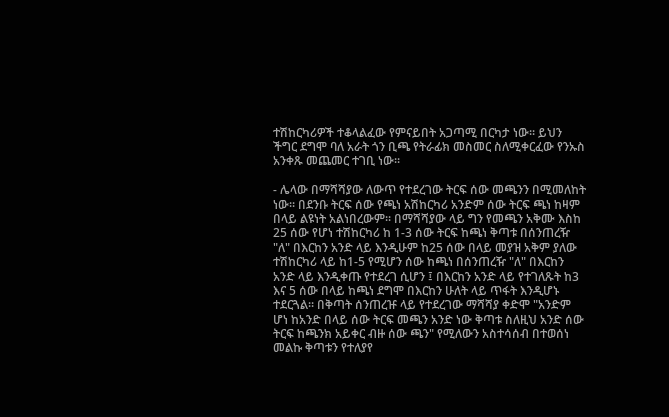ተሽከርካሪዎች ተቆላልፈው የምናይበት አጋጣሚ በርካታ ነው፡፡ ይህን ችግር ደግሞ ባለ አራት ጎን ቢጫ የትራፊክ መስመር ስለሚቀርፈው የንኡስ አንቀጹ መጨመር ተገቢ ነው፡፡

- ሌላው በማሻሻያው ለውጥ የተደረገው ትርፍ ሰው መጫንን በሚመለከት ነው፡፡ በደንቡ ትርፍ ሰው የጫነ አሽከርካሪ አንድም ሰው ትርፍ ጫነ ከዛም በላይ ልዩነት አልነበረውም፡፡ በማሻሻያው ላይ ግን የመጫን አቅሙ እስከ 25 ሰው የሆነ ተሽከርካሪ ከ 1-3 ሰው ትርፍ ከጫነ ቅጣቱ በሰንጠረዥ "ለ" በእርከን አንድ ላይ እንዲሁም ከ25 ሰው በላይ መያዝ አቅም ያለው ተሽከርካሪ ላይ ከ1-5 የሚሆን ሰው ከጫነ በሰንጠረዥ "ለ" በእርከን አንድ ላይ እንዲቀጡ የተደረገ ሲሆን ፤ በእርከን አንድ ላይ የተገለጹት ከ3 እና 5 ሰው በላይ ከጫነ ደግሞ በእርከን ሁለት ላይ ጥፋት እንዲሆኑ ተደርጓል፡፡ በቅጣት ሰንጠረዡ ላይ የተደረገው ማሻሻያ ቀድሞ "አንድም ሆነ ከአንድ በላይ ሰው ትርፍ መጫን አንድ ነው ቅጣቱ ስለዚህ አንድ ሰው ትርፍ ከጫንክ አይቀር ብዙ ሰው ጫን" የሚለውን አስተሳሰብ በተወሰነ መልኩ ቅጣቱን የተለያየ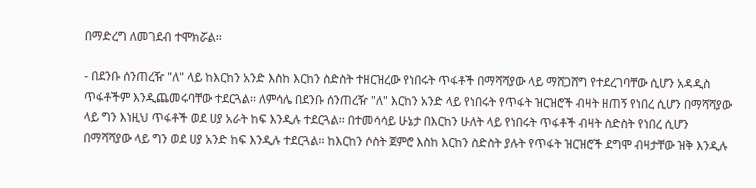በማድረግ ለመገደብ ተሞክሯል፡፡

- በደንቡ ሰንጠረዥ "ለ" ላይ ከእርከን አንድ እስከ እርከን ስድስት ተዘርዝረው የነበሩት ጥፋቶች በማሻሻያው ላይ ማሸጋሸግ የተደረገባቸው ሲሆን አዳዲስ ጥፋቶችም እንዲጨመሩባቸው ተደርጓል፡፡ ለምሳሌ በደንቡ ሰንጠረዥ "ለ" እርከን አንድ ላይ የነበሩት የጥፋት ዝርዝሮች ብዛት ዘጠኝ የነበረ ሲሆን በማሻሻያው ላይ ግን እነዚህ ጥፋቶች ወደ ሀያ አራት ከፍ እንዲሉ ተደርጓል፡፡ በተመሳሳይ ሁኔታ በእርከን ሁለት ላይ የነበሩት ጥፋቶች ብዛት ስድስት የነበረ ሲሆን በማሻሻያው ላይ ግን ወደ ሀያ አንድ ከፍ እንዲሉ ተደርጓል፡፡ ከእርከን ሶስት ጀምሮ እስከ እርከን ስድስት ያሉት የጥፋት ዝርዝሮች ደግሞ ብዛታቸው ዝቅ እንዲሉ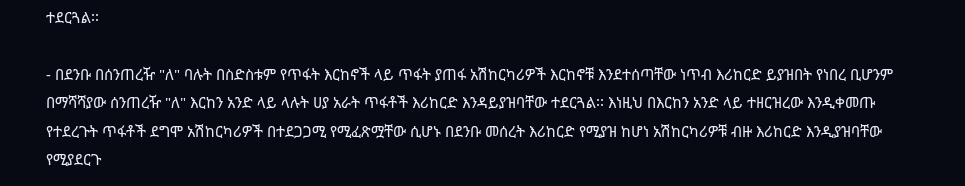ተደርጓል፡፡

- በደንቡ በሰንጠረዥ "ለ" ባሉት በስድስቱም የጥፋት እርከኖች ላይ ጥፋት ያጠፋ አሽከርካሪዎች እርከኖቹ እንደተሰጣቸው ነጥብ እሪከርድ ይያዝበት የነበረ ቢሆንም በማሻሻያው ሰንጠረዥ "ለ" እርከን አንድ ላይ ላሉት ሀያ አራት ጥፋቶች እሪከርድ እንዳይያዝባቸው ተደርጓል፡፡ እነዚህ በእርከን አንድ ላይ ተዘርዝረው እንዲቀመጡ የተደረጉት ጥፋቶች ደግሞ አሽከርካሪዎች በተደጋጋሚ የሚፈጽሟቸው ሲሆኑ በደንቡ መሰረት እሪከርድ የሚያዝ ከሆነ አሽከርካሪዎቹ ብዙ እሪከርድ እንዲያዝባቸው የሚያደርጉ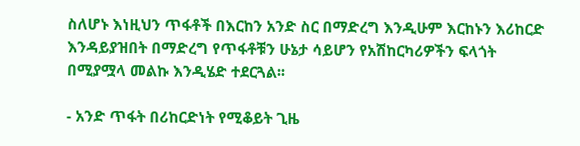ስለሆኑ እነዚህን ጥፋቶች በእርከን አንድ ስር በማድረግ እንዲሁም እርከኑን እሪከርድ እንዳይያዝበት በማድረግ የጥፋቶቹን ሁኔታ ሳይሆን የአሽከርካሪዎችን ፍላጎት በሚያሟላ መልኩ እንዲሄድ ተደርጓል፡፡

- አንድ ጥፋት በሪከርድነት የሚቆይት ጊዜ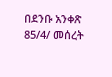በደንቡ አንቀጽ 85/4/ መሰረት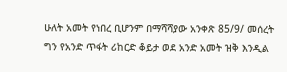ሁለት አመት የነበረ ቢሆንም በማሻሻያው አንቀጽ 85/9/ መሰረት ግን የአንድ ጥፋት ሪከርድ ቆይታ ወደ አንድ አመት ዝቅ እንዲል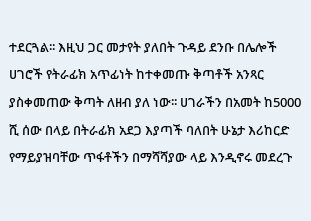ተደርጓል፡፡ እዚህ ጋር መታየት ያለበት ጉዳይ ደንቡ በሌሎች ሀገሮች የትራፊክ አጥፊነት ከተቀመጡ ቅጣቶች አንጻር ያስቀመጠው ቅጣት ለዘብ ያለ ነው፡፡ ሀገራችን በአመት ከ5000 ሺ ሰው በላይ በትራፊክ አደጋ እያጣች ባለበት ሁኔታ እሪከርድ የማይያዝባቸው ጥፋቶችን በማሻሻያው ላይ እንዲኖሩ መደረጉ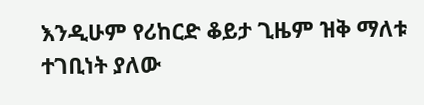እንዲሁም የሪከርድ ቆይታ ጊዜም ዝቅ ማለቱ ተገቢነት ያለው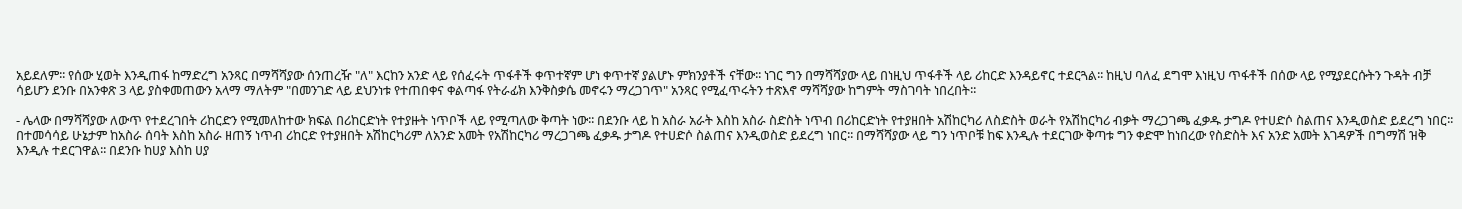አይደለም፡፡ የሰው ሂወት እንዲጠፋ ከማድረግ አንጻር በማሻሻያው ሰንጠረዥ "ለ" እርከን አንድ ላይ የሰፈሩት ጥፋቶች ቀጥተኛም ሆነ ቀጥተኛ ያልሆኑ ምክንያቶች ናቸው፡፡ ነገር ግን በማሻሻያው ላይ በነዚህ ጥፋቶች ላይ ሪከርድ እንዳይኖር ተደርጓል፡፡ ከዚህ ባለፈ ደግሞ እነዚህ ጥፋቶች በሰው ላይ የሚያደርሱትን ጉዳት ብቻ ሳይሆን ደንቡ በአንቀጽ 3 ላይ ያስቀመጠውን አላማ ማለትም "በመንገድ ላይ ደህንነቱ የተጠበቀና ቀልጣፋ የትራፊክ እንቅስቃሴ መኖሩን ማረጋገጥ" አንጻር የሚፈጥሩትን ተጽእኖ ማሻሻያው ከግምት ማስገባት ነበረበት፡፡

- ሌላው በማሻሻያው ለውጥ የተደረገበት ሪከርድን የሚመለከተው ክፍል በሪከርድነት የተያዙት ነጥቦች ላይ የሚጣለው ቅጣት ነው፡፡ በደንቡ ላይ ከ አስራ አራት እስከ አስራ ስድስት ነጥብ በሪከርድነት የተያዘበት አሽከርካሪ ለስድስት ወራት የአሽከርካሪ ብቃት ማረጋገጫ ፈቃዱ ታግዶ የተሀድሶ ስልጠና እንዲወስድ ይደረግ ነበር፡፡ በተመሳሳይ ሁኔታም ከአስራ ሰባት እስከ አስራ ዘጠኝ ነጥብ ሪከርድ የተያዘበት አሽከርካሪም ለአንድ አመት የአሽከርካሪ ማረጋገጫ ፈቃዱ ታግዶ የተሀድሶ ስልጠና እንዲወስድ ይደረግ ነበር፡፡ በማሻሻያው ላይ ግን ነጥቦቹ ከፍ እንዲሉ ተደርገው ቅጣቱ ግን ቀድሞ ከነበረው የስድስት እና አንድ አመት እገዳዎች በግማሽ ዝቅ እንዲሉ ተደርገዋል፡፡ በደንቡ ከሀያ እስከ ሀያ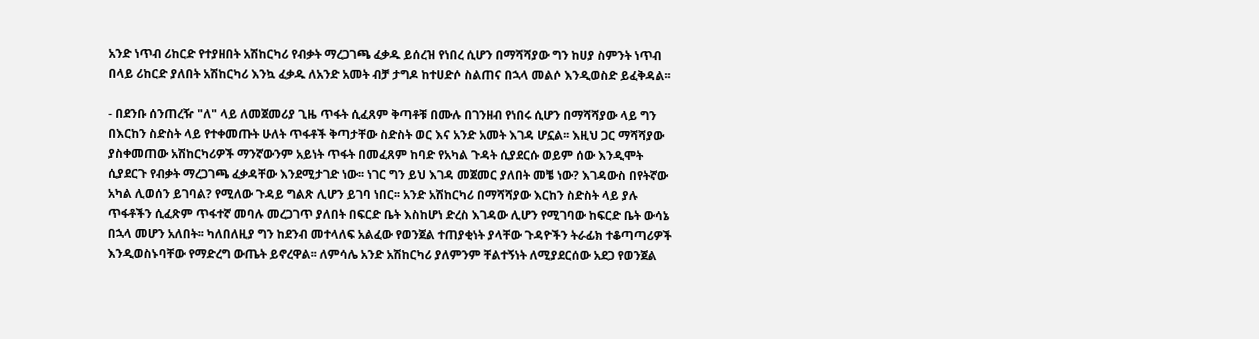አንድ ነጥብ ሪከርድ የተያዘበት አሽከርካሪ የብቃት ማረጋገጫ ፈቃዱ ይሰረዝ የነበረ ሲሆን በማሻሻያው ግን ከሀያ ስምንት ነጥብ በላይ ሪከርድ ያለበት አሽከርካሪ እንኳ ፈቃዱ ለአንድ አመት ብቻ ታግዶ ከተሀድሶ ስልጠና በኋላ መልሶ እንዲወስድ ይፈቅዳል፡፡

- በደንቡ ሰንጠረዥ "ለ" ላይ ለመጀመሪያ ጊዜ ጥፋት ሲፈጸም ቅጣቶቹ በሙሉ በገንዘብ የነበሩ ሲሆን በማሻሻያው ላይ ግን በእርከን ስድስት ላይ የተቀመጡት ሁለት ጥፋቶች ቅጣታቸው ስድስት ወር እና አንድ አመት እገዳ ሆኗል፡፡ እዚህ ጋር ማሻሻያው ያስቀመጠው አሽከርካሪዎች ማንኛውንም አይነት ጥፋት በመፈጸም ከባድ የአካል ጉዳት ሲያደርሱ ወይም ሰው እንዲሞት ሲያደርጉ የብቃት ማረጋገጫ ፈቃዳቸው እንደሚታገድ ነው፡፡ ነገር ግን ይህ እገዳ መጀመር ያለበት መቼ ነው? እገዳውስ በየትኛው አካል ሊወሰን ይገባል? የሚለው ጉዳይ ግልጽ ሊሆን ይገባ ነበር፡፡ አንድ አሽከርካሪ በማሻሻያው እርከን ስድስት ላይ ያሉ ጥፋቶችን ሲፈጽም ጥፋተኛ መባሉ መረጋገጥ ያለበት በፍርድ ቤት እስከሆነ ድረስ እገዳው ሊሆን የሚገባው ከፍርድ ቤት ውሳኔ በኋላ መሆን አለበት፡፡ ካለበለዚያ ግን ከደንብ መተላለፍ አልፈው የወንጀል ተጠያቂነት ያላቸው ጉዳዮችን ትራፊክ ተቆጣጣሪዎች እንዲወስኑባቸው የማድረግ ውጤት ይኖረዋል፡፡ ለምሳሌ አንድ አሽከርካሪ ያለምንም ቸልተኝነት ለሚያደርሰው አደጋ የወንጀል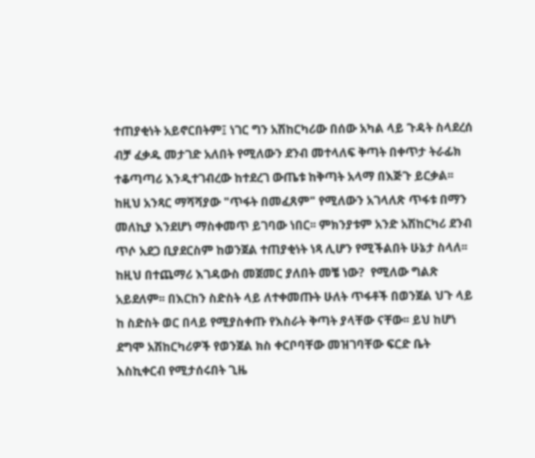ተጠያቂነት አይኖርበትም፤ ነገር ግን አሽከርካሪው በሰው አካል ላይ ጉዳት ስላደረሰ ብቻ ፈቃዱ መታገድ አለበት የሚለውን ደንብ መተላለፍ ቅጣት በቀጥታ ትራፊክ ተቆጣጣሪ እንዲተገብረው ከተደረገ ውጤቱ ከቅጣት አላማ በእጅጉ ይርቃል፡፡ ከዚህ አንጻር ማሻሻያው "ጥፋት በመፈጸም" የሚለውን አገላለጽ ጥፋቱ በማን መለኪያ እንደሆነ ማስቀመጥ ይገባው ነበር፡፡ ምክንያቱም አንድ አሽከርካሪ ደንብ ጥሶ አደጋ ቢያደርስም ከወንጀል ተጠያቂነት ነጻ ሊሆን የሚችልበት ሁኔታ ስላለ፡፡ ከዚህ በተጨማሪ እገዳውስ መጀመር ያለበት መቼ ነው?  የሚለው ግልጽ አይደለም፡፡ በእርከን ስድስት ላይ ለተቀመጡት ሁለት ጥፋቶች በወንጀል ህጉ ላይ ከ ስድስት ወር በላይ የሚያስቀጡ የእስራት ቅጣት ያላቸው ናቸው፡፡ ይህ ከሆነ ደግሞ አሽከርካሪዎች የወንጀል ክስ ቀርቦባቸው መዝገባቸው ፍርድ ቤት እስኪቀርብ የሚታሰሩበት ጊዜ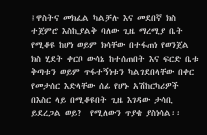፤ዋስትና መክፈል ካልቻሉ እና መደበኛ ክስ ተጀምሮ እስኪያልቅ ባለው ጊዜ ማረሚያ ቤት የሚቆዩ ከሆነ ወይም ክሳቸው በተፋጠነ የወንጀል ክስ ሂደት ቀርቦ ውሳኔ ከተሰጠበት እና ፍርድ ቤቱ ቅጣቱን ወይም ጥፋተኝነቱን ካልገደበላቸው በቀር የመታሰር እድላቸው ሰፊ የሆኑ አሽከርካሪዎች በእስር ላይ በሚቆዩበት ጊዜ እገዳው ታሳቢ ይደረጋል ወይ?  የሚለውን ጥያቄ ያስነሳል፡፡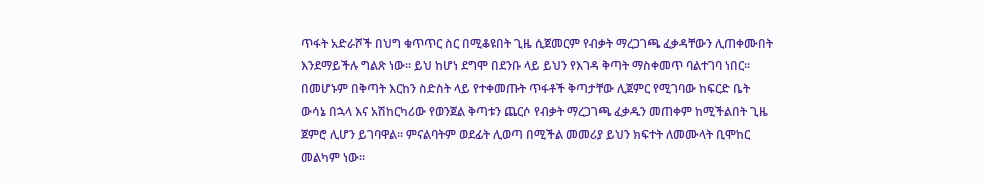ጥፋት አድራሾች በህግ ቁጥጥር ስር በሚቆዩበት ጊዜ ሲጀመርም የብቃት ማረጋገጫ ፈቃዳቸውን ሊጠቀሙበት እንደማይችሉ ግልጽ ነው፡፡ ይህ ከሆነ ደግሞ በደንቡ ላይ ይህን የእገዳ ቅጣት ማስቀመጥ ባልተገባ ነበር፡፡ በመሆኑም በቅጣት እርከን ስድስት ላይ የተቀመጡት ጥፋቶች ቅጣታቸው ሊጀምር የሚገባው ከፍርድ ቤት ውሳኔ በኋላ እና አሽከርካሪው የወንጀል ቅጣቱን ጨርሶ የብቃት ማረጋገጫ ፈቃዱን መጠቀም ከሚችልበት ጊዜ ጀምሮ ሊሆን ይገባዋል፡፡ ምናልባትም ወደፊት ሊወጣ በሚችል መመሪያ ይህን ክፍተት ለመሙላት ቢሞከር መልካም ነው፡፡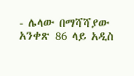- ሌላው በማሻሻያው አንቀጽ 86 ላይ አዲስ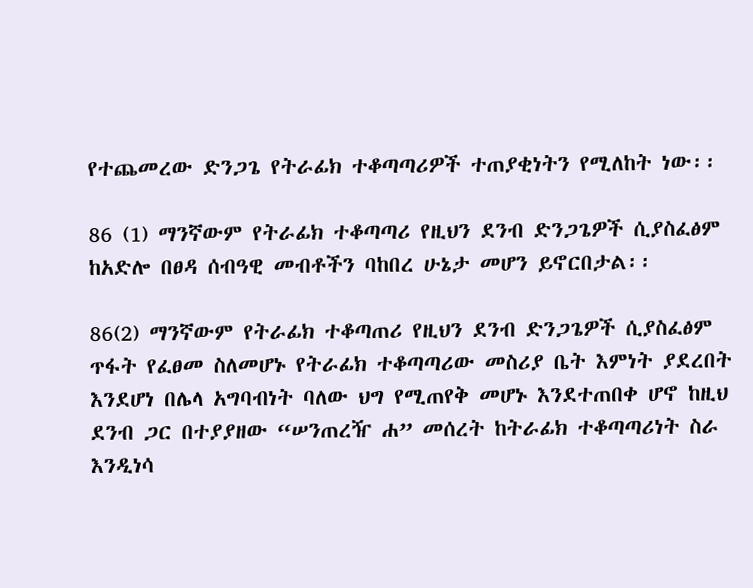የተጨመረው ድንጋጌ የትራፊክ ተቆጣጣሪዎች ተጠያቂነትን የሚለከት ነው፡፡

86 (1) ማንኛውም የትራፊክ ተቆጣጣሪ የዚህን ደንብ ድንጋጌዎች ሲያስፈፅም ከአድሎ በፀዳ ሰብዓዊ መብቶችን ባከበረ ሁኔታ መሆን ይኖርበታል፡፡

86(2) ማንኛውም የትራፊክ ተቆጣጠሪ የዚህን ደንብ ድንጋጌዎች ሲያስፈፅም ጥፋት የፈፀመ ስለመሆኑ የትራፊክ ተቆጣጣሪው መስሪያ ቤት እምነት ያደረበት እንደሆነ በሌላ አግባብነት ባለው ህግ የሚጠየቅ መሆኑ እንደተጠበቀ ሆኖ ከዚህ ደንብ ጋር በተያያዘው “ሠንጠረዥ ሐ” መሰረት ከትራፊክ ተቆጣጣሪነት ስራ እንዲነሳ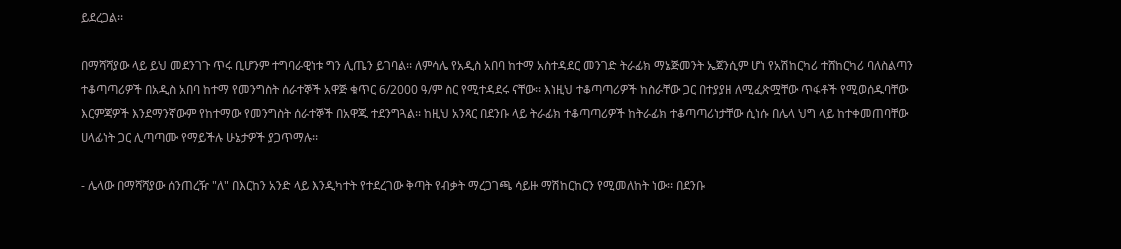ይደረጋል፡፡

በማሻሻያው ላይ ይህ መደንገጉ ጥሩ ቢሆንም ተግባራዊነቱ ግን ሊጤን ይገባል፡፡ ለምሳሌ የአዲስ አበባ ከተማ አስተዳደር መንገድ ትራፊክ ማኔጅመንት ኤጀንሲም ሆነ የአሽከርካሪ ተሸከርካሪ ባለስልጣን ተቆጣጣሪዎች በአዲስ አበባ ከተማ የመንግስት ሰራተኞች አዋጅ ቁጥር 6/2000 ዓ/ም ስር የሚተዳደሩ ናቸው፡፡ እነዚህ ተቆጣጣሪዎች ከስራቸው ጋር በተያያዘ ለሚፈጽሟቸው ጥፋቶች የሚወሰዱባቸው እርምጃዎች እንደማንኛውም የከተማው የመንግስት ሰራተኞች በአዋጁ ተደንግጓል፡፡ ከዚህ አንጻር በደንቡ ላይ ትራፊክ ተቆጣጣሪዎች ከትራፊክ ተቆጣጣሪነታቸው ሲነሱ በሌላ ህግ ላይ ከተቀመጠባቸው ሀላፊነት ጋር ሊጣጣሙ የማይችሉ ሁኔታዎች ያጋጥማሉ፡፡

- ሌላው በማሻሻያው ሰንጠረዥ "ለ" በእርከን አንድ ላይ እንዲካተት የተደረገው ቅጣት የብቃት ማረጋገጫ ሳይዙ ማሽከርከርን የሚመለከት ነው፡፡ በደንቡ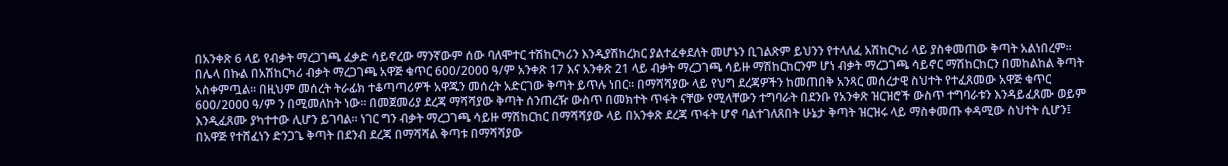በአንቀጽ 6 ላይ የብቃት ማረጋገጫ ፈቃድ ሳይኖረው ማንኛውም ሰው ባለሞተር ተሽከርካሪን እንዲያሽከረክር ያልተፈቀደለት መሆኑን ቢገልጽም ይህንን የተላለፈ አሽከርካሪ ላይ ያስቀመጠው ቅጣት አልነበረም፡፡ በሌላ በኩል በአሽከርካሪ ብቃት ማረጋገጫ አዋጅ ቁጥር 600/2000 ዓ/ም አንቀጽ 17 እና አንቀጽ 21 ላይ ብቃት ማረጋገጫ ሳይዙ ማሽከርከርንም ሆነ ብቃት ማረጋገጫ ሳይኖር ማሽከርከርን በመከልከል ቅጣት አስቀምጧል፡፡ በዚህም መሰረት ትራፊክ ተቆጣጣሪዎች አዋጁን መሰረት አድርገው ቅጣት ይጥሉ ነበር፡፡ በማሻሻያው ላይ የህግ ደረጃዎችን ከመጠበቅ አንጻር መሰረታዊ ስህተት የተፈጸመው አዋጅ ቁጥር 600/2000 ዓ/ም ን በሚመለከት ነው፡፡ በመጀመሪያ ደረጃ ማሻሻያው ቅጣት ሰንጠረዥ ውስጥ በመክተት ጥፋት ናቸው የሚላቸውን ተግባራት በደንቡ የአንቀጽ ዝርዝሮች ውስጥ ተግባራቱን እንዳይፈጸሙ ወይም እንዲፈጸሙ ያካተተው ሊሆን ይገባል፡፡ ነገር ግን ብቃት ማረጋገጫ ሳይዙ ማሽከርከር በማሻሻያው ላይ በአንቀጽ ደረጃ ጥፋት ሆኖ ባልተገለጸበት ሁኔታ ቅጣት ዝርዝሩ ላይ ማስቀመጡ ቀዳሚው ስህተት ሲሆን፤ በአዋጅ የተሸፈነን ድንጋጌ ቅጣት በደንብ ደረጃ በማሻሻል ቅጣቱ በማሻሻያው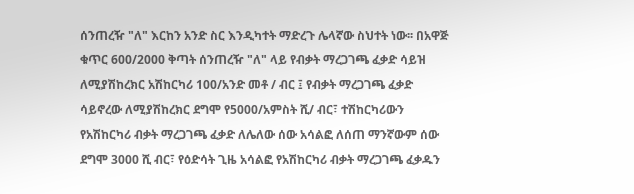ሰንጠረዥ "ለ" እርከን አንድ ስር እንዲካተት ማድረጉ ሌላኛው ስህተት ነው፡፡ በአዋጅ ቁጥር 600/2000 ቅጣት ሰንጠረዥ "ለ" ላይ የብቃት ማረጋገጫ ፈቃድ ሳይዝ ለሚያሽከረክር አሽከርካሪ 100/አንድ መቶ / ብር ፤ የብቃት ማረጋገጫ ፈቃድ ሳይኖረው ለሚያሽከረክር ደግሞ የ5000/አምስት ሺ/ ብር፣ ተሽከርካሪውን የአሽከርካሪ ብቃት ማረጋገጫ ፈቃድ ለሌለው ሰው አሳልፎ ለሰጠ ማንኛውም ሰው ደግሞ 3000 ሺ ብር፣ የዕድሳት ጊዜ አሳልፎ የአሽከርካሪ ብቃት ማረጋገጫ ፈቃዱን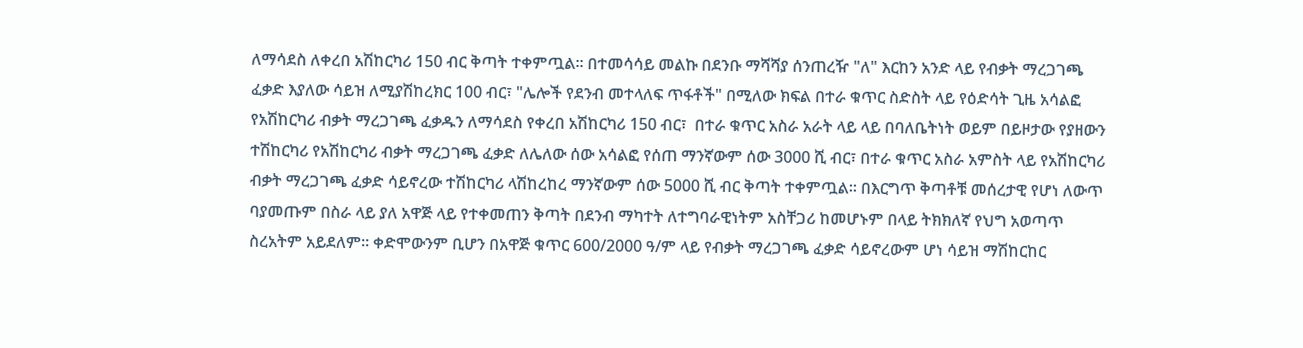ለማሳደስ ለቀረበ አሽከርካሪ 150 ብር ቅጣት ተቀምጧል፡፡ በተመሳሳይ መልኩ በደንቡ ማሻሻያ ሰንጠረዥ "ለ" እርከን አንድ ላይ የብቃት ማረጋገጫ ፈቃድ እያለው ሳይዝ ለሚያሽከረክር 100 ብር፣ "ሌሎች የደንብ መተላለፍ ጥፋቶች" በሚለው ክፍል በተራ ቁጥር ስድስት ላይ የዕድሳት ጊዜ አሳልፎ የአሽከርካሪ ብቃት ማረጋገጫ ፈቃዱን ለማሳደስ የቀረበ አሽከርካሪ 150 ብር፣  በተራ ቁጥር አስራ አራት ላይ ላይ በባለቤትነት ወይም በይዞታው የያዘውን ተሽከርካሪ የአሽከርካሪ ብቃት ማረጋገጫ ፈቃድ ለሌለው ሰው አሳልፎ የሰጠ ማንኛውም ሰው 3000 ሺ ብር፣ በተራ ቁጥር አስራ አምስት ላይ የአሽከርካሪ ብቃት ማረጋገጫ ፈቃድ ሳይኖረው ተሽከርካሪ ላሽከረከረ ማንኛውም ሰው 5000 ሺ ብር ቅጣት ተቀምጧል፡፡ በእርግጥ ቅጣቶቹ መሰረታዊ የሆነ ለውጥ ባያመጡም በስራ ላይ ያለ አዋጅ ላይ የተቀመጠን ቅጣት በደንብ ማካተት ለተግባራዊነትም አስቸጋሪ ከመሆኑም በላይ ትክክለኛ የህግ አወጣጥ ስረአትም አይደለም፡፡ ቀድሞውንም ቢሆን በአዋጅ ቁጥር 600/2000 ዓ/ም ላይ የብቃት ማረጋገጫ ፈቃድ ሳይኖረውም ሆነ ሳይዝ ማሽከርከር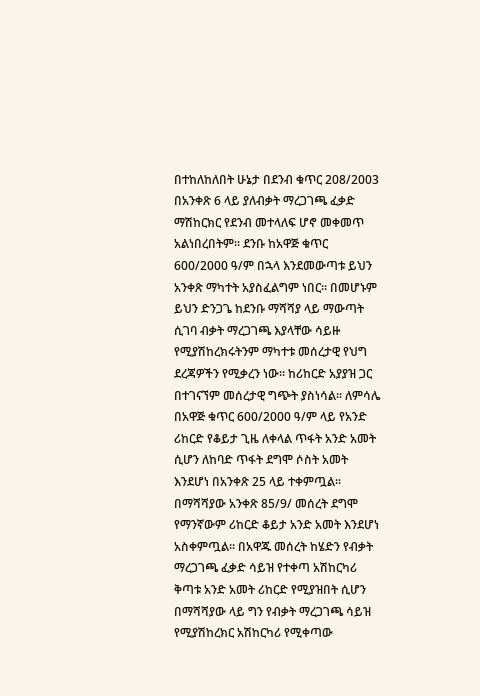በተከለከለበት ሁኔታ በደንብ ቁጥር 208/2003 በአንቀጽ 6 ላይ ያለብቃት ማረጋገጫ ፈቃድ ማሽከርክር የደንብ መተላለፍ ሆኖ መቀመጥ አልነበረበትም፡፡ ደንቡ ከአዋጅ ቁጥር 600/2000 ዓ/ም በኋላ እንደመውጣቱ ይህን አንቀጽ ማካተት አያስፈልግም ነበር፡፡ በመሆኑም ይህን ድንጋጌ ከደንቡ ማሻሻያ ላይ ማውጣት ሲገባ ብቃት ማረጋገጫ እያላቸው ሳይዙ የሚያሽከረክሩትንም ማካተቱ መሰረታዊ የህግ ደረጃዎችን የሚቃረን ነው፡፡ ከሪከርድ አያያዝ ጋር በተገናኘም መሰረታዊ ግጭት ያስነሳል፡፡ ለምሳሌ በአዋጅ ቁጥር 600/2000 ዓ/ም ላይ የአንድ ሪከርድ የቆይታ ጊዜ ለቀላል ጥፋት አንድ አመት ሲሆን ለከባድ ጥፋት ደግሞ ሶስት አመት እንደሆነ በአንቀጽ 25 ላይ ተቀምጧል፡፡ በማሻሻያው አንቀጽ 85/9/ መሰረት ደግሞ የማንኛውም ሪከርድ ቆይታ አንድ አመት እንደሆነ አስቀምጧል፡፡ በአዋጁ መሰረት ከሄድን የብቃት ማረጋገጫ ፈቃድ ሳይዝ የተቀጣ አሽከርካሪ ቅጣቱ አንድ አመት ሪከርድ የሚያዝበት ሲሆን በማሻሻያው ላይ ግን የብቃት ማረጋገጫ ሳይዝ የሚያሽከረክር አሽከርካሪ የሚቀጣው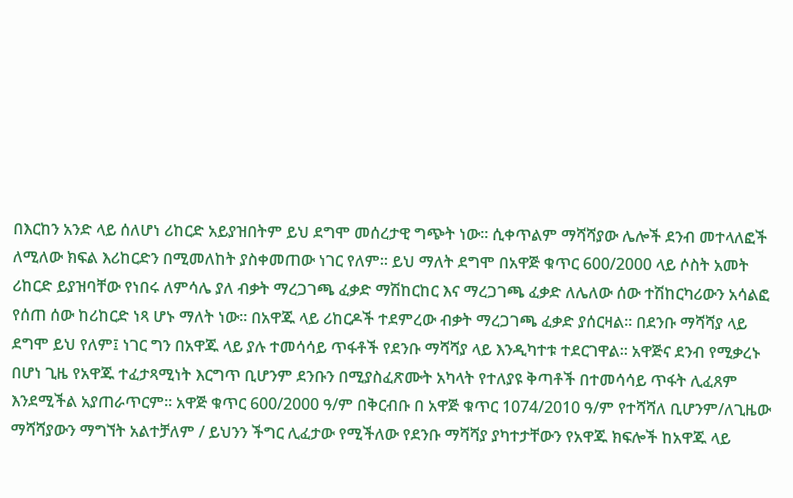በእርከን አንድ ላይ ሰለሆነ ሪከርድ አይያዝበትም ይህ ደግሞ መሰረታዊ ግጭት ነው፡፡ ሲቀጥልም ማሻሻያው ሌሎች ደንብ መተላለፎች ለሚለው ክፍል እሪከርድን በሚመለከት ያስቀመጠው ነገር የለም፡፡ ይህ ማለት ደግሞ በአዋጅ ቁጥር 600/2000 ላይ ሶስት አመት ሪከርድ ይያዝባቸው የነበሩ ለምሳሌ ያለ ብቃት ማረጋገጫ ፈቃድ ማሽከርከር እና ማረጋገጫ ፈቃድ ለሌለው ሰው ተሽከርካሪውን አሳልፎ የሰጠ ሰው ከሪከርድ ነጻ ሆኑ ማለት ነው፡፡ በአዋጁ ላይ ሪከርዶች ተደምረው ብቃት ማረጋገጫ ፈቃድ ያሰርዛል፡፡ በደንቡ ማሻሻያ ላይ ደግሞ ይህ የለም፤ ነገር ግን በአዋጁ ላይ ያሉ ተመሳሳይ ጥፋቶች የደንቡ ማሻሻያ ላይ እንዲካተቱ ተደርገዋል፡፡ አዋጅና ደንብ የሚቃረኑ በሆነ ጊዜ የአዋጁ ተፈታጻሚነት እርግጥ ቢሆንም ደንቡን በሚያስፈጽሙት አካላት የተለያዩ ቅጣቶች በተመሳሳይ ጥፋት ሊፈጸም እንደሚችል አያጠራጥርም፡፡ አዋጅ ቁጥር 600/2000 ዓ/ም በቅርብቡ በ አዋጅ ቁጥር 1074/2010 ዓ/ም የተሻሻለ ቢሆንም/ለጊዜው ማሻሻያውን ማግኘት አልተቻለም / ይህንን ችግር ሊፈታው የሚችለው የደንቡ ማሻሻያ ያካተታቸውን የአዋጁ ክፍሎች ከአዋጁ ላይ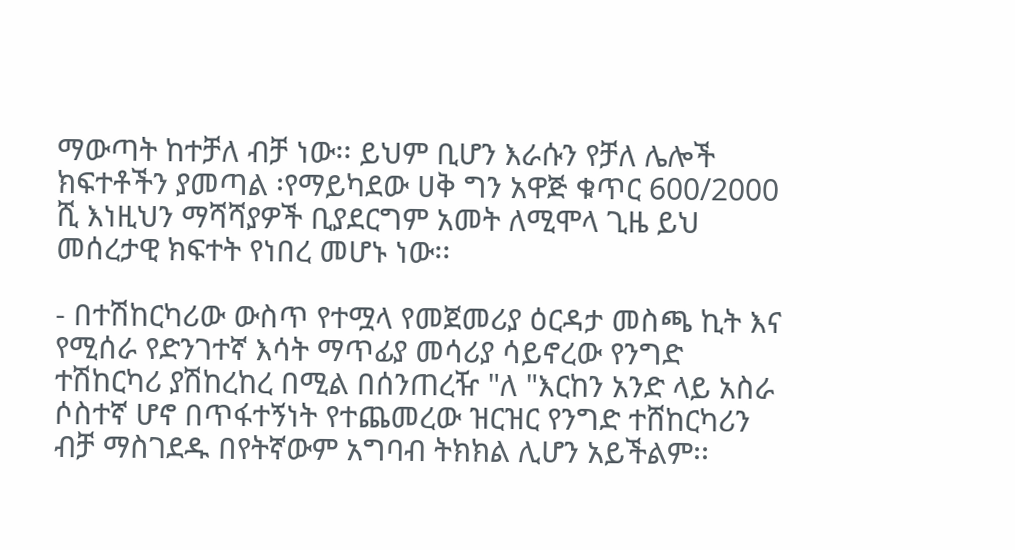ማውጣት ከተቻለ ብቻ ነው፡፡ ይህም ቢሆን እራሱን የቻለ ሌሎች ክፍተቶችን ያመጣል ፡የማይካደው ሀቅ ግን አዋጅ ቁጥር 600/2000 ሺ እነዚህን ማሻሻያዎች ቢያደርግም አመት ለሚሞላ ጊዜ ይህ መሰረታዊ ክፍተት የነበረ መሆኑ ነው፡፡

- በተሽከርካሪው ውስጥ የተሟላ የመጀመሪያ ዕርዳታ መስጫ ኪት እና የሚሰራ የድንገተኛ እሳት ማጥፊያ መሳሪያ ሳይኖረው የንግድ ተሽከርካሪ ያሽከረከረ በሚል በሰንጠረዥ "ለ "እርከን አንድ ላይ አስራ ሶስተኛ ሆኖ በጥፋተኝነት የተጨመረው ዝርዝር የንግድ ተሸከርካሪን ብቻ ማስገደዱ በየትኛውም አግባብ ትክክል ሊሆን አይችልም፡፡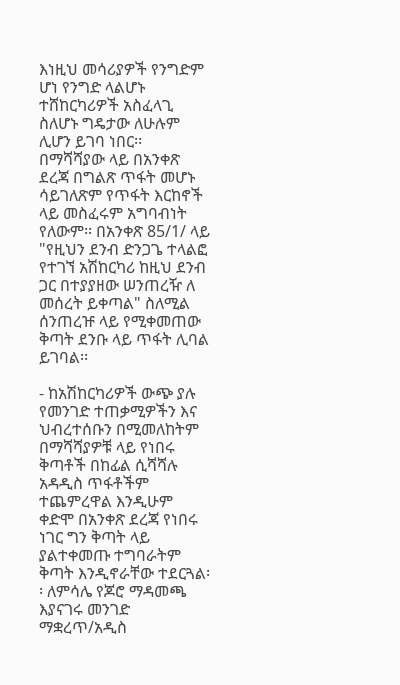እነዚህ መሳሪያዎች የንግድም ሆነ የንግድ ላልሆኑ ተሸከርካሪዎች አስፈላጊ ስለሆኑ ግዴታው ለሁሉም ሊሆን ይገባ ነበር፡፡ በማሻሻያው ላይ በአንቀጽ ደረጃ በግልጽ ጥፋት መሆኑ ሳይገለጽም የጥፋት እርከኖች ላይ መስፈሩም አግባብነት የለውም፡፡ በአንቀጽ 85/1/ ላይ "የዚህን ደንብ ድንጋጌ ተላልፎ የተገኘ አሽከርካሪ ከዚህ ደንብ ጋር በተያያዘው ሠንጠረዥ ለ መሰረት ይቀጣል" ስለሚል ሰንጠረዡ ላይ የሚቀመጠው ቅጣት ደንቡ ላይ ጥፋት ሊባል ይገባል፡፡

- ከአሽከርካሪዎች ውጭ ያሉ የመንገድ ተጠቃሚዎችን እና ህብረተሰቡን በሚመለከትም በማሻሻያዎቹ ላይ የነበሩ ቅጣቶች በከፊል ሲሻሻሉ አዳዲስ ጥፋቶችም ተጨምረዋል እንዲሁም ቀድሞ በአንቀጽ ደረጃ የነበሩ ነገር ግን ቅጣት ላይ ያልተቀመጡ ተግባራትም ቅጣት እንዲኖራቸው ተደርጓል፡፡ ለምሳሌ የጆሮ ማዳመጫ እያናገሩ መንገድ ማቋረጥ/አዲስ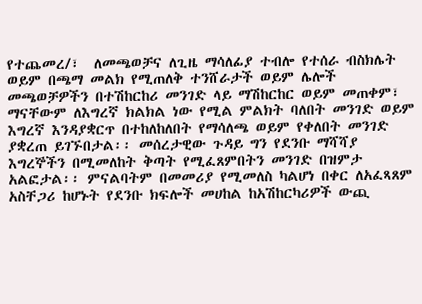የተጨመረ/፣  ለመጫወቻና ለጊዜ ማሳለፊያ ተብሎ የተሰራ ብስክሌት ወይም በጫማ መልክ የሚጠለቅ ተንሸራታች ወይም ሌሎች መጫወቻዎችን በተሽከርከሪ መንገድ ላይ ማሽከርከር ወይም መጠቀም፣ ማናቸውም ለእግረኛ ክልክል ነው የሚል ምልክት ባለበት መንገድ ወይም እግረኛ እንዳያቋርጥ በተከለከለበት የማሳለጫ ወይም የቀለበት መንገድ ያቋረጠ ይገኙበታል፡፡ መሰረታዊው ጉዳይ ግን የደንቡ ማሻሻያ እግረኞችን በሚመለከት ቅጣት የሚፈጸምበትን መንገድ በዝምታ አልፎታል፡፡ ምናልባትም በመመሪያ የሚመለስ ካልሆነ በቀር ለአፈጻጸም አስቸጋሪ ከሆኑት የደንቡ ክፍሎች መሀከል ከአሽከርካሪዎች ውጪ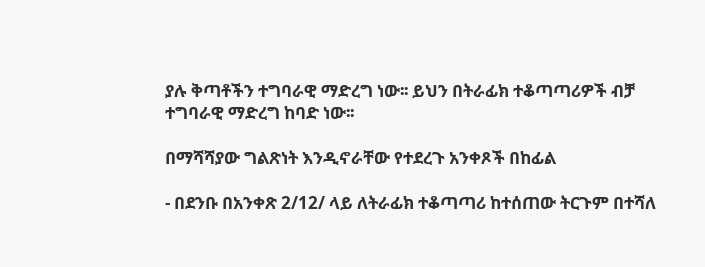ያሉ ቅጣቶችን ተግባራዊ ማድረግ ነው፡፡ ይህን በትራፊክ ተቆጣጣሪዎች ብቻ ተግባራዊ ማድረግ ከባድ ነው፡፡

በማሻሻያው ግልጽነት እንዲኖራቸው የተደረጉ አንቀጾች በከፊል

- በደንቡ በአንቀጽ 2/12/ ላይ ለትራፊክ ተቆጣጣሪ ከተሰጠው ትርጉም በተሻለ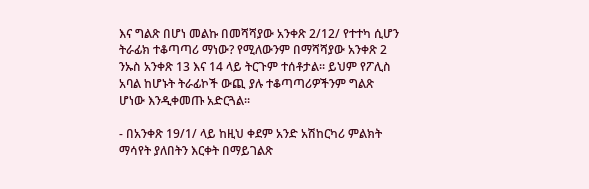እና ግልጽ በሆነ መልኩ በመሻሻያው አንቀጽ 2/12/ የተተካ ሲሆን ትራፊክ ተቆጣጣሪ ማነው? የሚለውንም በማሻሻያው አንቀጽ 2 ንኡስ አንቀጽ 13 እና 14 ላይ ትርጉም ተሰቶታል፡፡ ይህም የፖሊስ አባል ከሆኑት ትራፊኮች ውጪ ያሉ ተቆጣጣሪዎችንም ግልጽ ሆነው እንዲቀመጡ አድርጓል፡፡

- በአንቀጽ 19/1/ ላይ ከዚህ ቀደም አንድ አሽከርካሪ ምልክት ማሳየት ያለበትን እርቀት በማይገልጽ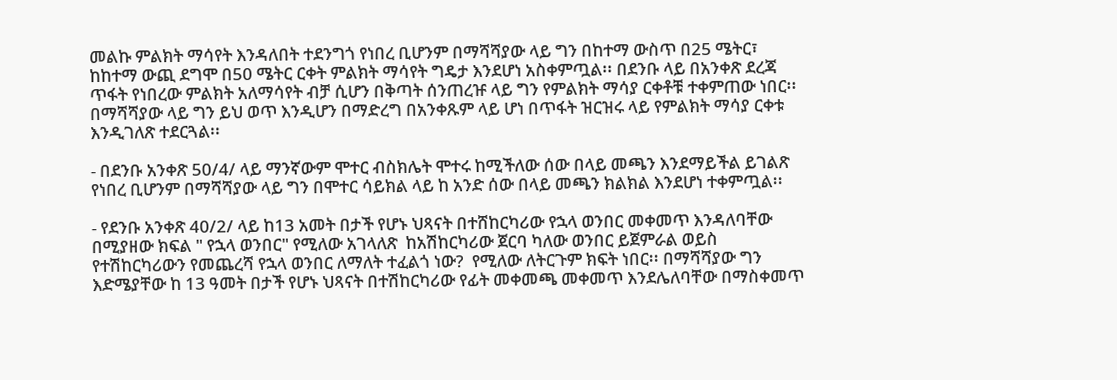መልኩ ምልክት ማሳየት እንዳለበት ተደንግጎ የነበረ ቢሆንም በማሻሻያው ላይ ግን በከተማ ውስጥ በ25 ሜትር፣  ከከተማ ውጪ ደግሞ በ50 ሜትር ርቀት ምልክት ማሳየት ግዴታ እንደሆነ አስቀምጧል፡፡ በደንቡ ላይ በአንቀጽ ደረጃ ጥፋት የነበረው ምልክት አለማሳየት ብቻ ሲሆን በቅጣት ሰንጠረዡ ላይ ግን የምልክት ማሳያ ርቀቶቹ ተቀምጠው ነበር፡፡ በማሻሻያው ላይ ግን ይህ ወጥ እንዲሆን በማድረግ በአንቀጹም ላይ ሆነ በጥፋት ዝርዝሩ ላይ የምልክት ማሳያ ርቀቱ እንዲገለጽ ተደርጓል፡፡

- በደንቡ አንቀጽ 50/4/ ላይ ማንኛውም ሞተር ብስክሌት ሞተሩ ከሚችለው ሰው በላይ መጫን እንደማይችል ይገልጽ የነበረ ቢሆንም በማሻሻያው ላይ ግን በሞተር ሳይክል ላይ ከ አንድ ሰው በላይ መጫን ክልክል እንደሆነ ተቀምጧል፡፡

- የደንቡ አንቀጽ 40/2/ ላይ ከ13 አመት በታች የሆኑ ህጻናት በተሸከርካሪው የኋላ ወንበር መቀመጥ እንዳለባቸው በሚያዘው ክፍል " የኋላ ወንበር" የሚለው አገላለጽ  ከአሽከርካሪው ጀርባ ካለው ወንበር ይጀምራል ወይስ የተሽከርካሪውን የመጨረሻ የኋላ ወንበር ለማለት ተፈልጎ ነው?  የሚለው ለትርጉም ክፍት ነበር፡፡ በማሻሻያው ግን እድሜያቸው ከ 13 ዓመት በታች የሆኑ ህጻናት በተሽከርካሪው የፊት መቀመጫ መቀመጥ እንደሌለባቸው በማስቀመጥ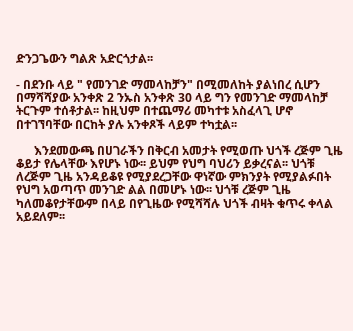ድንጋጌውን ግልጽ አድርጎታል፡፡

- በደንቡ ላይ " የመንገድ ማመላከቻን" በሚመለከት ያልነበረ ሲሆን በማሻሻያው አንቀጽ 2 ንኡስ አንቀጽ 30 ላይ ግን የመንገድ ማመላከቻ ትርጉም ተሰቶታል፡፡ ከዚህም በተጨማሪ መካተቱ አስፈላጊ ሆኖ በተገኘባቸው በርከት ያሉ አንቀጾች ላይም ተካቷል፡፡

      እንደመውጫ በሀገራችን በቅርብ አመታት የሚወጡ ህጎች ረጅም ጊዜ ቆይታ የሌላቸው እየሆኑ ነው፡፡ ይህም የህግ ባህሪን ይቃረናል፡፡ ህጎቹ ለረጅም ጊዜ አንዳይቆዩ የሚያደረጋቸው ዋነኛው ምክንያት የሚያልፉበት የህግ አወጣጥ መንገድ ልል በመሆኑ ነው፡፡ ህጎቹ ረጅም ጊዜ ካለመቆየታቸውም በላይ በየጊዜው የሚሻሻሉ ህጎች ብዛት ቁጥሩ ቀላል አይደለም፡፡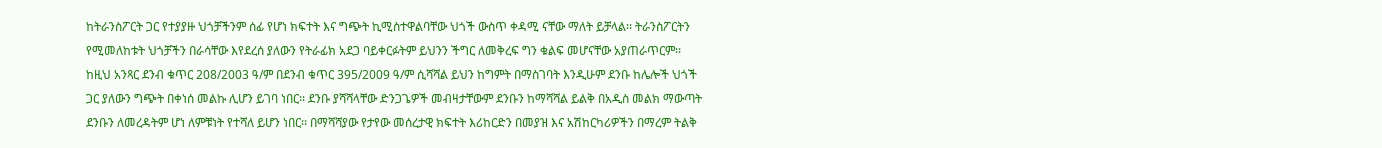ከትራንስፖርት ጋር የተያያዙ ህጎቻችንም ሰፊ የሆነ ክፍተት እና ግጭት ኪሚስተዋልባቸው ህጎች ውስጥ ቀዳሚ ናቸው ማለት ይቻላል፡፡ ትራንስፖርትን የሚመለከቱት ህጎቻችን በራሳቸው እየደረሰ ያለውን የትራፊክ አደጋ ባይቀርፉትም ይህንን ችግር ለመቅረፍ ግን ቁልፍ መሆናቸው አያጠራጥርም፡፡ ከዚህ አንጻር ደንብ ቁጥር 208/2003 ዓ/ም በደንብ ቁጥር 395/2009 ዓ/ም ሲሻሻል ይህን ከግምት በማስገባት እንዲሁም ደንቡ ከሌሎች ህጎች ጋር ያለውን ግጭት በቀነሰ መልኩ ሊሆን ይገባ ነበር፡፡ ደንቡ ያሻሻላቸው ድንጋጌዎች መብዛታቸውም ደንቡን ከማሻሻል ይልቅ በአዲስ መልክ ማውጣት ደንቡን ለመረዳትም ሆነ ለምቹነት የተሻለ ይሆን ነበር፡፡ በማሻሻያው የታየው መሰረታዊ ክፍተት እሪከርድን በመያዝ እና አሽከርካሪዎችን በማረም ትልቅ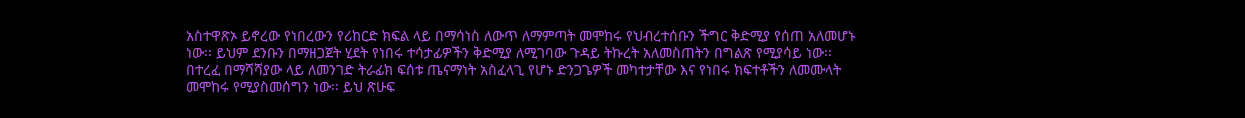አስተዋጽኦ ይኖረው የነበረውን የሪከርድ ክፍል ላይ በማሳነስ ለውጥ ለማምጣት መሞከሩ የህብረተሰቡን ችግር ቅድሚያ የሰጠ አለመሆኑ ነው፡፡ ይህም ደንቡን በማዘጋጀት ሂደት የነበሩ ተሳታፊዎችን ቅድሚያ ለሚገባው ጉዳይ ትኩረት አለመስጠትን በግልጽ የሚያሳይ ነው፡፡ በተረፈ በማሻሻያው ላይ ለመንገድ ትራፊክ ፍሰቱ ጤናማነት አስፈላጊ የሆኑ ድንጋጌዎች መካተታቸው እና የነበሩ ክፍተቶችን ለመሙላት መሞከሩ የሚያስመሰግን ነው፡፡ ይህ ጽሁፍ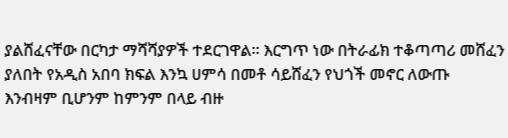ያልሸፈናቸው በርካታ ማሻሻያዎች ተደርገዋል፡፡ እርግጥ ነው በትራፊክ ተቆጣጣሪ መሸፈን ያለበት የአዲስ አበባ ክፍል እንኳ ሀምሳ በመቶ ሳይሸፈን የህጎች መኖር ለውጡ እንብዛም ቢሆንም ከምንም በላይ ብዙ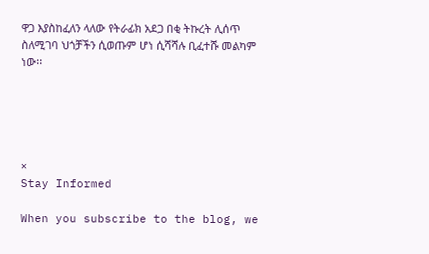ዋጋ እያስከፈለን ላለው የትራፊክ አደጋ በቂ ትኩረት ሊሰጥ ስለሚገባ ህጎቻችን ሲወጡም ሆነ ሲሻሻሉ ቢፈተሹ መልካም ነው፡፡





×
Stay Informed

When you subscribe to the blog, we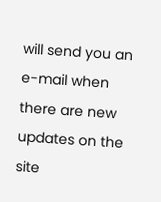will send you an e-mail when there are new updates on the site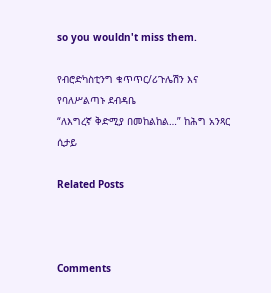so you wouldn't miss them.

የብሮድካስቲንግ ቁጥጥር/ሪጉሌሽን እና የባለሥልጣኑ ደብዳቤ
“ለእግረኛ ቅድሚያ በመከልከል…” ከሕግ አንጻር ሲታይ

Related Posts



Comments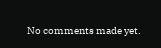No comments made yet.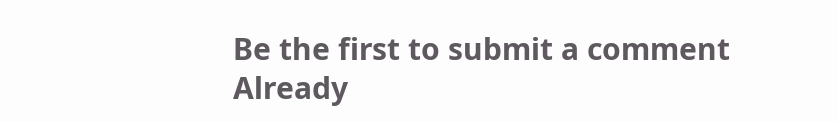Be the first to submit a comment
Already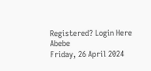Registered? Login Here
Abebe
Friday, 26 April 2024